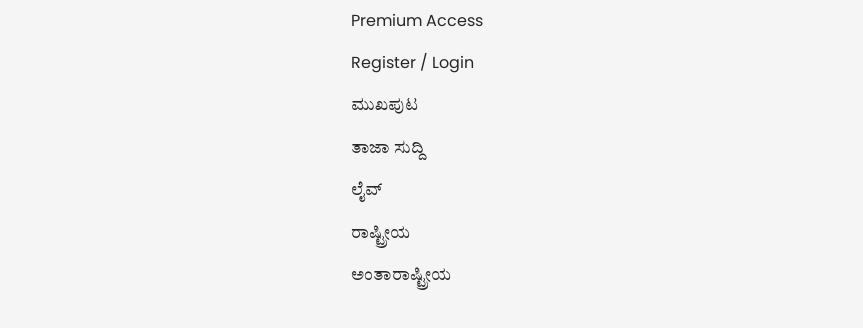Premium Access
Register / Login
ಮುಖಪುಟ
ತಾಜಾ ಸುದ್ದಿ
ಲೈವ್
ರಾಷ್ಟ್ರೀಯ
ಅಂತಾರಾಷ್ಟ್ರೀಯ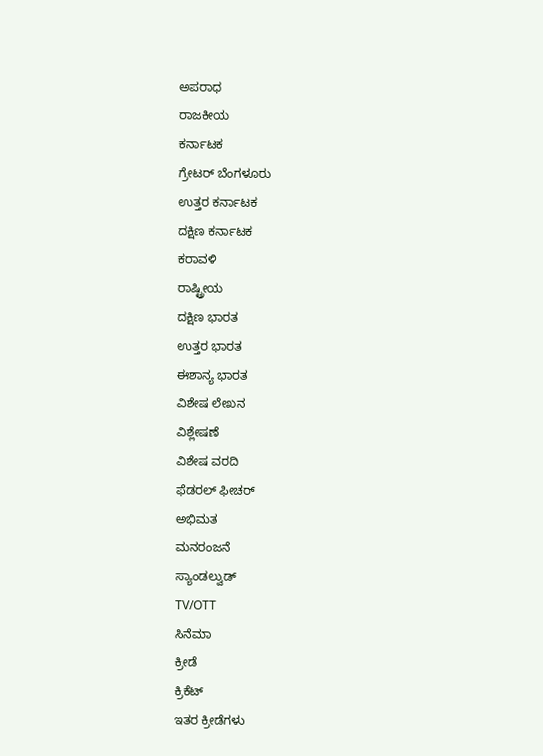ಅಪರಾಧ
ರಾಜಕೀಯ
ಕರ್ನಾಟಕ
ಗ್ರೇಟರ್ ಬೆಂಗಳೂರು
ಉತ್ತರ ಕರ್ನಾಟಕ
ದಕ್ಷಿಣ ಕರ್ನಾಟಕ
ಕರಾವಳಿ
ರಾಷ್ಟ್ರೀಯ
ದಕ್ಷಿಣ ಭಾರತ
ಉತ್ತರ ಭಾರತ
ಈಶಾನ್ಯ ಭಾರತ
ವಿಶೇಷ ಲೇಖನ
ವಿಶ್ಲೇಷಣೆ
ವಿಶೇಷ ವರದಿ
ಫೆಡರಲ್ ಫೀಚರ್
ಅಭಿಮತ
ಮನರಂಜನೆ
ಸ್ಯಾಂಡಲ್ವುಡ್
TV/OTT
ಸಿನೆಮಾ
ಕ್ರೀಡೆ
ಕ್ರಿಕೆಟ್
ಇತರ ಕ್ರೀಡೆಗಳು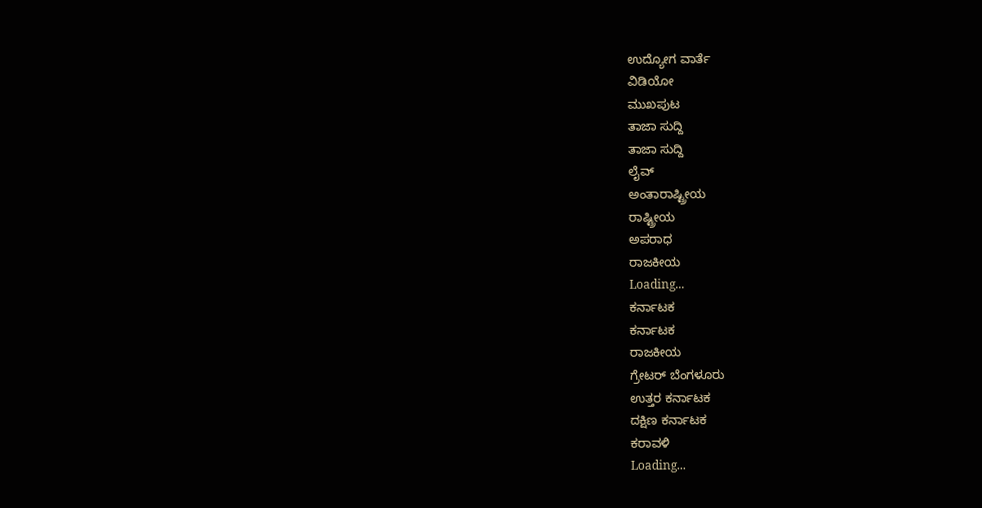ಉದ್ಯೋಗ ವಾರ್ತೆ
ವಿಡಿಯೋ
ಮುಖಪುಟ
ತಾಜಾ ಸುದ್ದಿ
ತಾಜಾ ಸುದ್ದಿ
ಲೈವ್
ಅಂತಾರಾಷ್ಟ್ರೀಯ
ರಾಷ್ಟ್ರೀಯ
ಅಪರಾಧ
ರಾಜಕೀಯ
Loading...
ಕರ್ನಾಟಕ
ಕರ್ನಾಟಕ
ರಾಜಕೀಯ
ಗ್ರೇಟರ್ ಬೆಂಗಳೂರು
ಉತ್ತರ ಕರ್ನಾಟಕ
ದಕ್ಷಿಣ ಕರ್ನಾಟಕ
ಕರಾವಳಿ
Loading...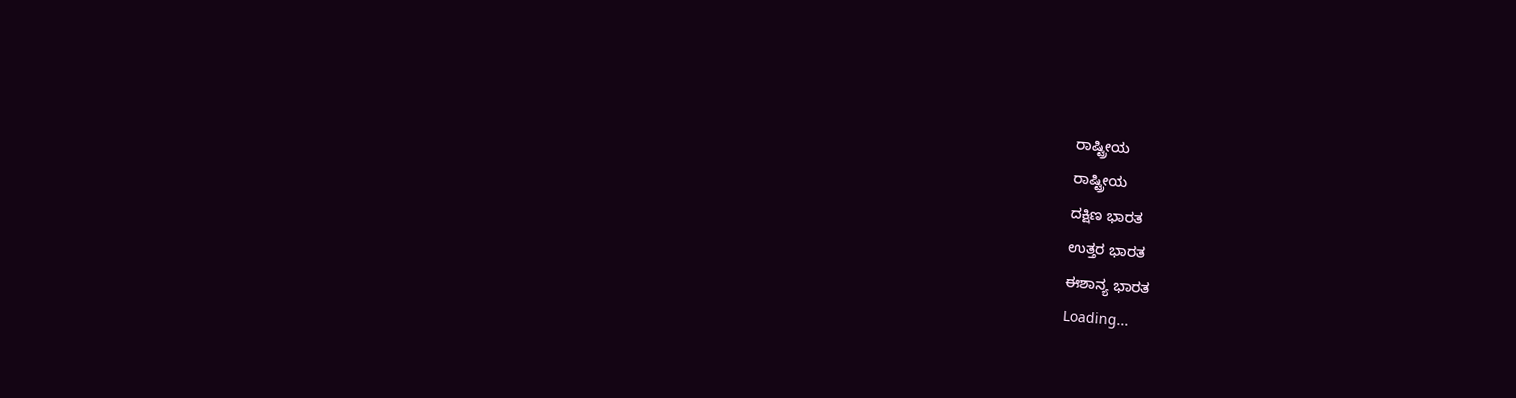ರಾಷ್ಟ್ರೀಯ
ರಾಷ್ಟ್ರೀಯ
ದಕ್ಷಿಣ ಭಾರತ
ಉತ್ತರ ಭಾರತ
ಈಶಾನ್ಯ ಭಾರತ
Loading...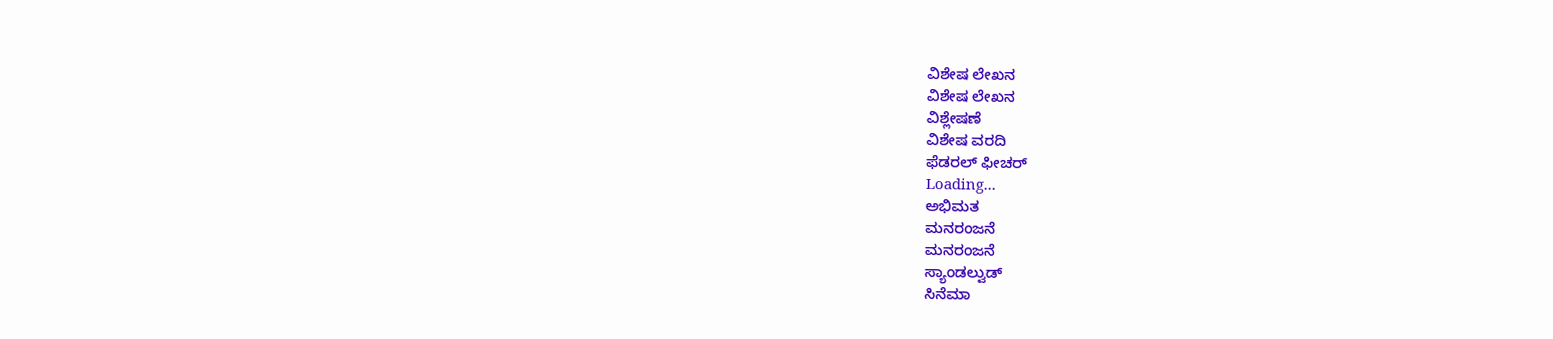ವಿಶೇಷ ಲೇಖನ
ವಿಶೇಷ ಲೇಖನ
ವಿಶ್ಲೇಷಣೆ
ವಿಶೇಷ ವರದಿ
ಫೆಡರಲ್ ಫೀಚರ್
Loading...
ಅಭಿಮತ
ಮನರಂಜನೆ
ಮನರಂಜನೆ
ಸ್ಯಾಂಡಲ್ವುಡ್
ಸಿನೆಮಾ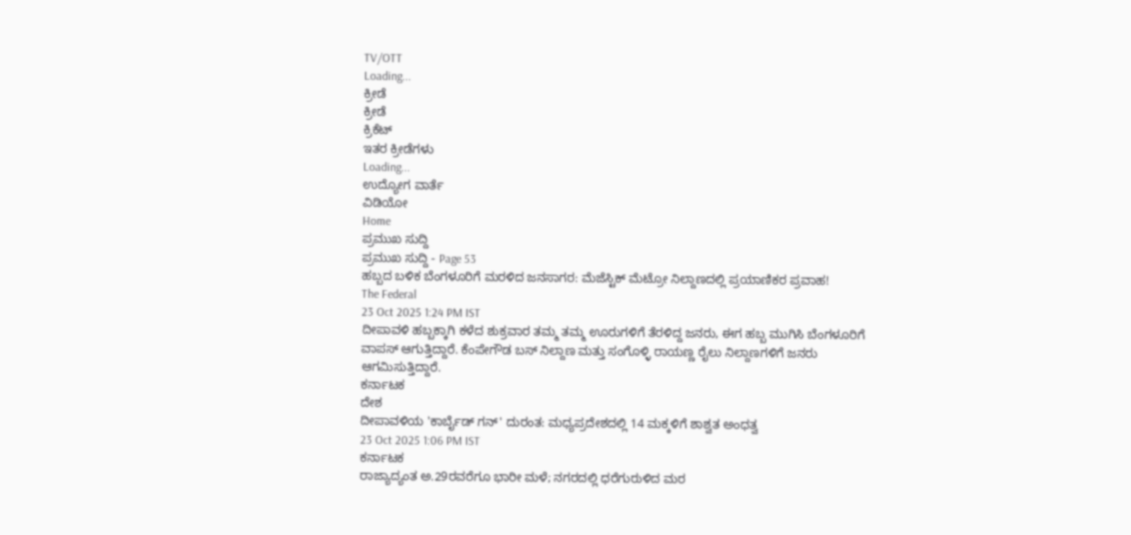TV/OTT
Loading...
ಕ್ರೀಡೆ
ಕ್ರೀಡೆ
ಕ್ರಿಕೆಟ್
ಇತರ ಕ್ರೀಡೆಗಳು
Loading...
ಉದ್ಯೋಗ ವಾರ್ತೆ
ವಿಡಿಯೋ
Home
ಪ್ರಮುಖ ಸುದ್ದಿ
ಪ್ರಮುಖ ಸುದ್ದಿ - Page 53
ಹಬ್ಬದ ಬಳಿಕ ಬೆಂಗಳೂರಿಗೆ ಮರಳಿದ ಜನಸಾಗರ: ಮೆಜೆಸ್ಟಿಕ್ ಮೆಟ್ರೋ ನಿಲ್ದಾಣದಲ್ಲಿ ಪ್ರಯಾಣಿಕರ ಪ್ರವಾಹ!
The Federal
23 Oct 2025 1:24 PM IST
ದೀಪಾವಳಿ ಹಬ್ಬಕ್ಕಾಗಿ ಕಳೆದ ಶುಕ್ರವಾರ ತಮ್ಮ ತಮ್ಮ ಊರುಗಳಿಗೆ ತೆರಳಿದ್ದ ಜನರು, ಈಗ ಹಬ್ಬ ಮುಗಿಸಿ ಬೆಂಗಳೂರಿಗೆ ವಾಪಸ್ ಆಗುತ್ತಿದ್ದಾರೆ. ಕೆಂಪೇಗೌಡ ಬಸ್ ನಿಲ್ದಾಣ ಮತ್ತು ಸಂಗೊಳ್ಳಿ ರಾಯಣ್ಣ ರೈಲು ನಿಲ್ದಾಣಗಳಿಗೆ ಜನರು ಆಗಮಿಸುತ್ತಿದ್ದಾರೆ.
ಕರ್ನಾಟಕ
ದೇಶ
ದೀಪಾವಳಿಯ 'ಕಾರ್ಬೈಡ್ ಗನ್' ದುರಂತ: ಮಧ್ಯಪ್ರದೇಶದಲ್ಲಿ 14 ಮಕ್ಕಳಿಗೆ ಶಾಶ್ವತ ಅಂಧತ್ವ
23 Oct 2025 1:06 PM IST
ಕರ್ನಾಟಕ
ರಾಜ್ಯಾದ್ಯಂತ ಅ.29ರವರೆಗೂ ಭಾರೀ ಮಳೆ; ನಗರದಲ್ಲಿ ಧರೆಗುರುಳಿದ ಮರ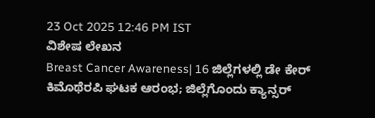23 Oct 2025 12:46 PM IST
ವಿಶೇಷ ಲೇಖನ
Breast Cancer Awareness| 16 ಜಿಲ್ಲೆಗಳಲ್ಲಿ ಡೇ ಕೇರ್ ಕಿಮೊಥೆರಪಿ ಘಟಕ ಆರಂಭ; ಜಿಲ್ಲೆಗೊಂದು ಕ್ಯಾನ್ಸರ್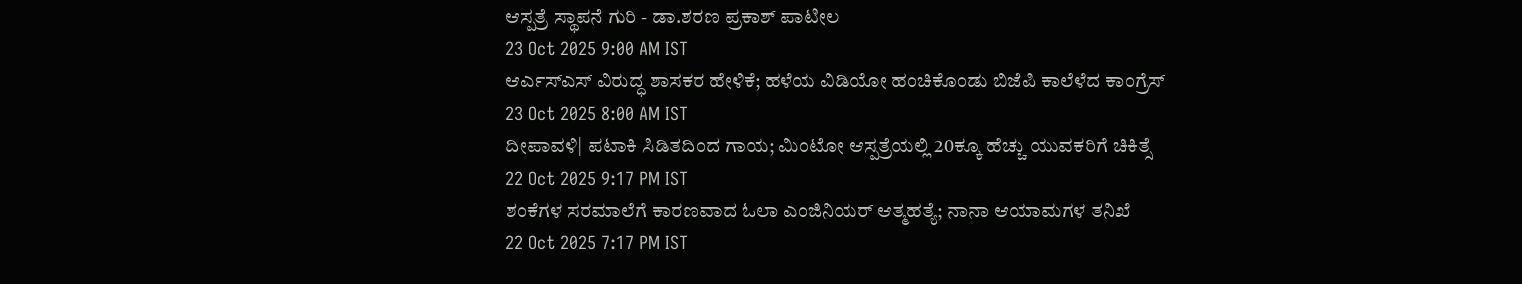ಆಸ್ಪತ್ರೆ ಸ್ಥಾಪನೆ ಗುರಿ - ಡಾ.ಶರಣ ಪ್ರಕಾಶ್ ಪಾಟೀಲ
23 Oct 2025 9:00 AM IST
ಆರ್ಎಸ್ಎಸ್ ವಿರುದ್ಧ ಶಾಸಕರ ಹೇಳಿಕೆ; ಹಳೆಯ ವಿಡಿಯೋ ಹಂಚಿಕೊಂಡು ಬಿಜೆಪಿ ಕಾಲೆಳೆದ ಕಾಂಗ್ರೆಸ್
23 Oct 2025 8:00 AM IST
ದೀಪಾವಳಿ| ಪಟಾಕಿ ಸಿಡಿತದಿಂದ ಗಾಯ; ಮಿಂಟೋ ಆಸ್ಪತ್ರೆಯಲ್ಲಿ 20ಕ್ಕೂ ಹೆಚ್ಚು ಯುವಕರಿಗೆ ಚಿಕಿತ್ಸೆ
22 Oct 2025 9:17 PM IST
ಶಂಕೆಗಳ ಸರಮಾಲೆಗೆ ಕಾರಣವಾದ ಓಲಾ ಎಂಜಿನಿಯರ್ ಆತ್ಮಹತ್ಯೆ; ನಾನಾ ಆಯಾಮಗಳ ತನಿಖೆ
22 Oct 2025 7:17 PM IST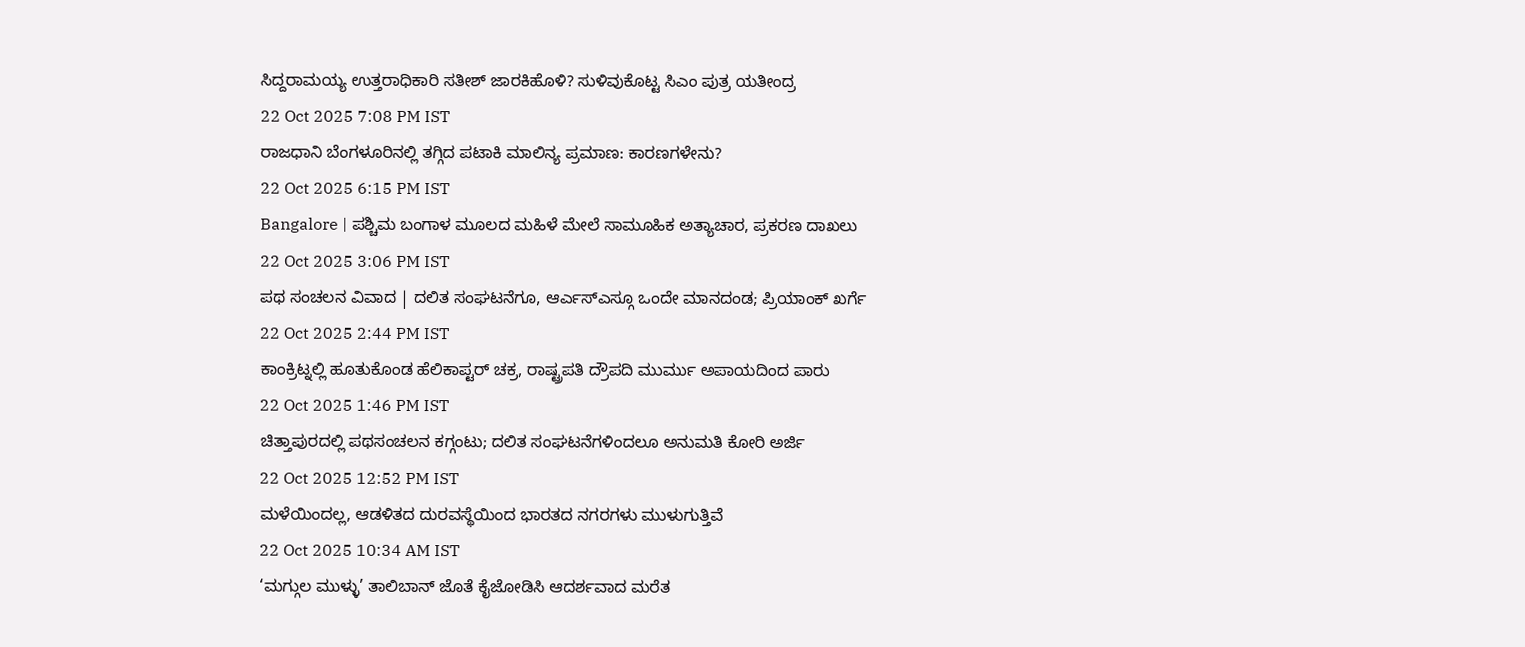ಸಿದ್ದರಾಮಯ್ಯ ಉತ್ತರಾಧಿಕಾರಿ ಸತೀಶ್ ಜಾರಕಿಹೊಳಿ? ಸುಳಿವುಕೊಟ್ಟ ಸಿಎಂ ಪುತ್ರ ಯತೀಂದ್ರ
22 Oct 2025 7:08 PM IST
ರಾಜಧಾನಿ ಬೆಂಗಳೂರಿನಲ್ಲಿ ತಗ್ಗಿದ ಪಟಾಕಿ ಮಾಲಿನ್ಯ ಪ್ರಮಾಣ: ಕಾರಣಗಳೇನು?
22 Oct 2025 6:15 PM IST
Bangalore | ಪಶ್ಚಿಮ ಬಂಗಾಳ ಮೂಲದ ಮಹಿಳೆ ಮೇಲೆ ಸಾಮೂಹಿಕ ಅತ್ಯಾಚಾರ, ಪ್ರಕರಣ ದಾಖಲು
22 Oct 2025 3:06 PM IST
ಪಥ ಸಂಚಲನ ವಿವಾದ | ದಲಿತ ಸಂಘಟನೆಗೂ, ಆರ್ಎಸ್ಎಸ್ಗೂ ಒಂದೇ ಮಾನದಂಡ; ಪ್ರಿಯಾಂಕ್ ಖರ್ಗೆ
22 Oct 2025 2:44 PM IST
ಕಾಂಕ್ರಿಟ್ನಲ್ಲಿ ಹೂತುಕೊಂಡ ಹೆಲಿಕಾಪ್ಟರ್ ಚಕ್ರ, ರಾಷ್ಟ್ರಪತಿ ದ್ರೌಪದಿ ಮುರ್ಮು ಅಪಾಯದಿಂದ ಪಾರು
22 Oct 2025 1:46 PM IST
ಚಿತ್ತಾಪುರದಲ್ಲಿ ಪಥಸಂಚಲನ ಕಗ್ಗಂಟು; ದಲಿತ ಸಂಘಟನೆಗಳಿಂದಲೂ ಅನುಮತಿ ಕೋರಿ ಅರ್ಜಿ
22 Oct 2025 12:52 PM IST
ಮಳೆಯಿಂದಲ್ಲ, ಆಡಳಿತದ ದುರವಸ್ಥೆಯಿಂದ ಭಾರತದ ನಗರಗಳು ಮುಳುಗುತ್ತಿವೆ
22 Oct 2025 10:34 AM IST
‘ಮಗ್ಗುಲ ಮುಳ್ಳು’ ತಾಲಿಬಾನ್ ಜೊತೆ ಕೈಜೋಡಿಸಿ ಆದರ್ಶವಾದ ಮರೆತ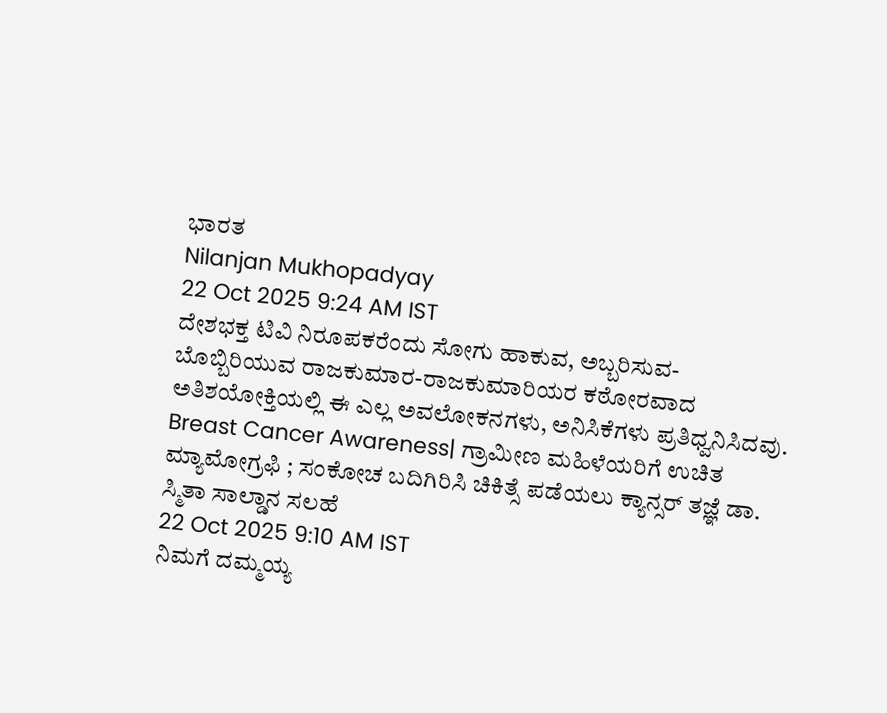ಭಾರತ
Nilanjan Mukhopadyay
22 Oct 2025 9:24 AM IST
ದೇಶಭಕ್ತ ಟಿವಿ ನಿರೂಪಕರೆಂದು ಸೋಗು ಹಾಕುವ, ಅಬ್ಬರಿಸುವ-ಬೊಬ್ಬಿರಿಯುವ ರಾಜಕುಮಾರ-ರಾಜಕುಮಾರಿಯರ ಕಠೋರವಾದ ಅತಿಶಯೋಕ್ತಿಯಲ್ಲಿ ಈ ಎಲ್ಲ ಅವಲೋಕನಗಳು, ಅನಿಸಿಕೆಗಳು ಪ್ರತಿಧ್ವನಿಸಿದವು.
Breast Cancer Awareness| ಗ್ರಾಮೀಣ ಮಹಿಳೆಯರಿಗೆ ಉಚಿತ ಮ್ಯಾಮೋಗ್ರಫಿ ; ಸಂಕೋಚ ಬದಿಗಿರಿಸಿ ಚಿಕಿತ್ಸೆ ಪಡೆಯಲು ಕ್ಯಾನ್ಸರ್ ತಜ್ಞೆ ಡಾ. ಸ್ಮಿತಾ ಸಾಲ್ಡಾನ ಸಲಹೆ
22 Oct 2025 9:10 AM IST
ನಿಮಗೆ ದಮ್ಮಯ್ಯ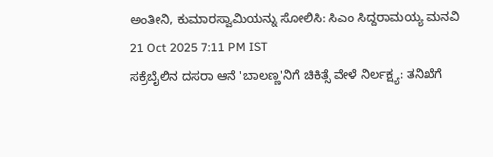ಅಂತೀನಿ, ಕುಮಾರಸ್ವಾಮಿಯನ್ನು ಸೋಲಿಸಿ: ಸಿಎಂ ಸಿದ್ದರಾಮಯ್ಯ ಮನವಿ
21 Oct 2025 7:11 PM IST
ಸಕ್ರೆಬೈಲಿನ ದಸರಾ ಆನೆ 'ಬಾಲಣ್ಣ'ನಿಗೆ ಚಿಕಿತ್ಸೆ ವೇಳೆ ನಿರ್ಲಕ್ಷ್ಯ: ತನಿಖೆಗೆ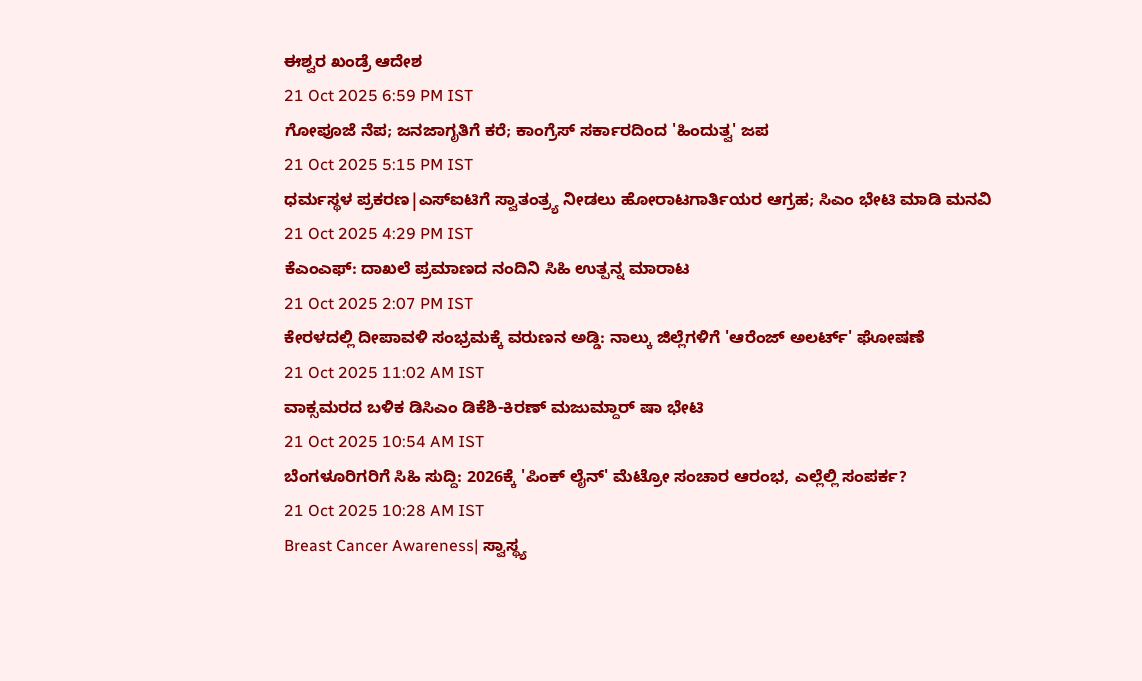ಈಶ್ವರ ಖಂಡ್ರೆ ಆದೇಶ
21 Oct 2025 6:59 PM IST
ಗೋಪೂಜೆ ನೆಪ; ಜನಜಾಗೃತಿಗೆ ಕರೆ; ಕಾಂಗ್ರೆಸ್ ಸರ್ಕಾರದಿಂದ 'ಹಿಂದುತ್ವ' ಜಪ
21 Oct 2025 5:15 PM IST
ಧರ್ಮಸ್ಥಳ ಪ್ರಕರಣ|ಎಸ್ಐಟಿಗೆ ಸ್ವಾತಂತ್ರ್ಯ ನೀಡಲು ಹೋರಾಟಗಾರ್ತಿಯರ ಆಗ್ರಹ; ಸಿಎಂ ಭೇಟಿ ಮಾಡಿ ಮನವಿ
21 Oct 2025 4:29 PM IST
ಕೆಎಂಎಫ್: ದಾಖಲೆ ಪ್ರಮಾಣದ ನಂದಿನಿ ಸಿಹಿ ಉತ್ಪನ್ನ ಮಾರಾಟ
21 Oct 2025 2:07 PM IST
ಕೇರಳದಲ್ಲಿ ದೀಪಾವಳಿ ಸಂಭ್ರಮಕ್ಕೆ ವರುಣನ ಅಡ್ಡಿ: ನಾಲ್ಕು ಜಿಲ್ಲೆಗಳಿಗೆ 'ಆರೆಂಜ್ ಅಲರ್ಟ್' ಘೋಷಣೆ
21 Oct 2025 11:02 AM IST
ವಾಕ್ಸಮರದ ಬಳಿಕ ಡಿಸಿಎಂ ಡಿಕೆಶಿ-ಕಿರಣ್ ಮಜುಮ್ದಾರ್ ಷಾ ಭೇಟಿ
21 Oct 2025 10:54 AM IST
ಬೆಂಗಳೂರಿಗರಿಗೆ ಸಿಹಿ ಸುದ್ದಿ: 2026ಕ್ಕೆ 'ಪಿಂಕ್ ಲೈನ್' ಮೆಟ್ರೋ ಸಂಚಾರ ಆರಂಭ, ಎಲ್ಲೆಲ್ಲಿ ಸಂಪರ್ಕ?
21 Oct 2025 10:28 AM IST
Breast Cancer Awareness| ಸ್ವಾಸ್ಥ್ಯ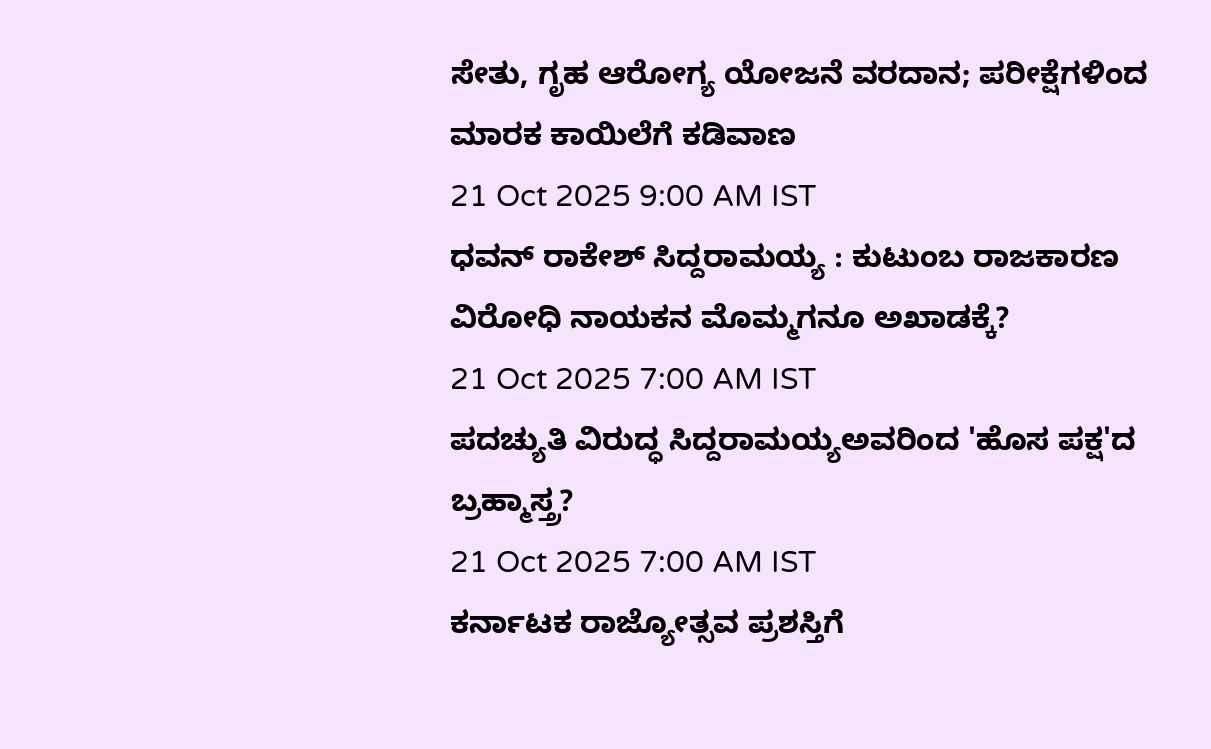ಸೇತು, ಗೃಹ ಆರೋಗ್ಯ ಯೋಜನೆ ವರದಾನ; ಪರೀಕ್ಷೆಗಳಿಂದ ಮಾರಕ ಕಾಯಿಲೆಗೆ ಕಡಿವಾಣ
21 Oct 2025 9:00 AM IST
ಧವನ್ ರಾಕೇಶ್ ಸಿದ್ದರಾಮಯ್ಯ : ಕುಟುಂಬ ರಾಜಕಾರಣ ವಿರೋಧಿ ನಾಯಕನ ಮೊಮ್ಮಗನೂ ಅಖಾಡಕ್ಕೆ?
21 Oct 2025 7:00 AM IST
ಪದಚ್ಯುತಿ ವಿರುದ್ಧ ಸಿದ್ದರಾಮಯ್ಯಅವರಿಂದ 'ಹೊಸ ಪಕ್ಷ'ದ ಬ್ರಹ್ಮಾಸ್ತ್ರ?
21 Oct 2025 7:00 AM IST
ಕರ್ನಾಟಕ ರಾಜ್ಯೋತ್ಸವ ಪ್ರಶಸ್ತಿಗೆ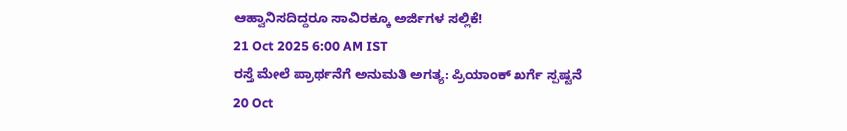ಆಹ್ವಾನಿಸದಿದ್ದರೂ ಸಾವಿರಕ್ಕೂ ಅರ್ಜಿಗಳ ಸಲ್ಲಿಕೆ!
21 Oct 2025 6:00 AM IST
ರಸ್ತೆ ಮೇಲೆ ಪ್ರಾರ್ಥನೆಗೆ ಅನುಮತಿ ಅಗತ್ಯ: ಪ್ರಿಯಾಂಕ್ ಖರ್ಗೆ ಸ್ಪಷ್ಟನೆ
20 Oct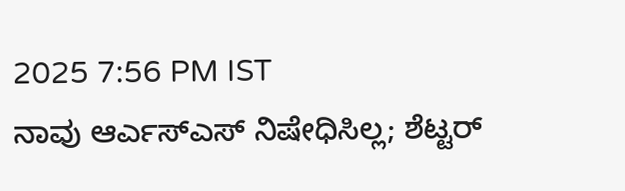2025 7:56 PM IST
ನಾವು ಆರ್ಎಸ್ಎಸ್ ನಿಷೇಧಿಸಿಲ್ಲ; ಶೆಟ್ಟರ್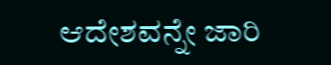ಆದೇಶವನ್ನೇ ಜಾರಿ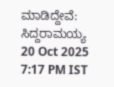ಮಾಡಿದ್ದೇವೆ: ಸಿದ್ದರಾಮಯ್ಯ
20 Oct 2025 7:17 PM IST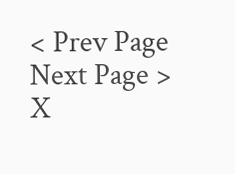< Prev Page
Next Page >
X